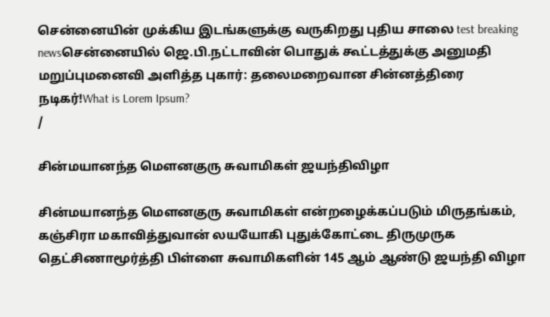சென்னையின் முக்கிய இடங்களுக்கு வருகிறது புதிய சாலை test breaking newsசென்னையில் ஜெ.பி.நட்டாவின் பொதுக் கூட்டத்துக்கு அனுமதி மறுப்புமனைவி அளித்த புகார்: தலைமறைவான சின்னத்திரை நடிகர்!What is Lorem Ipsum?
/

சின்மயானந்த மௌனகுரு சுவாமிகள் ஜயந்திவிழா

சின்மயானந்த மௌனகுரு சுவாமிகள் என்றழைக்கப்படும் மிருதங்கம், கஞ்சிரா மகாவித்துவான் லயயோகி புதுக்கோட்டை திருமுருக தெட்சிணாமூர்த்தி பிள்ளை சுவாமிகளின் 145 ஆம் ஆண்டு ஜயந்தி விழா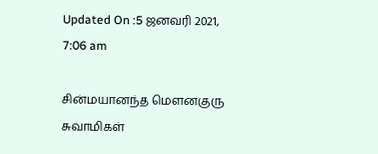Updated On :5 ஜனவரி 2021, 7:06 am

சின்மயானந்த மௌனகுரு சுவாமிகள்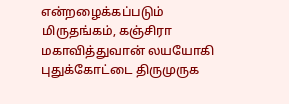என்றழைக்கப்படும் மிருதங்கம், கஞ்சிரா மகாவித்துவான் லயயோகி புதுக்கோட்டை திருமுருக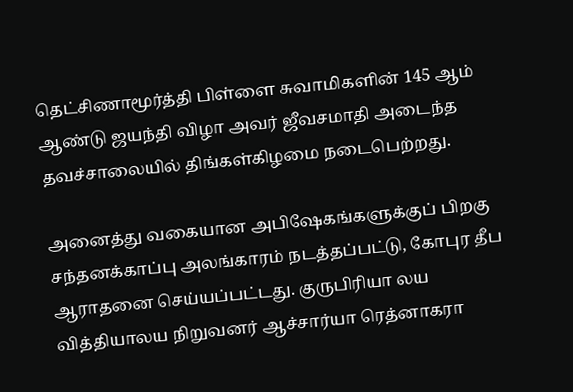தெட்சிணாமூர்த்தி பிள்ளை சுவாமிகளின் 145 ஆம் ஆண்டு ஜயந்தி விழா அவர் ஜீவசமாதி அடைந்த தவச்சாலையில் திங்கள்கிழமை நடைபெற்றது.

அனைத்து வகையான அபிஷேகங்களுக்குப் பிறகு சந்தனக்காப்பு அலங்காரம் நடத்தப்பட்டு, கோபுர தீப ஆராதனை செய்யப்பட்டது. குருபிரியா லய வித்தியாலய நிறுவனர் ஆச்சார்யா ரெத்னாகரா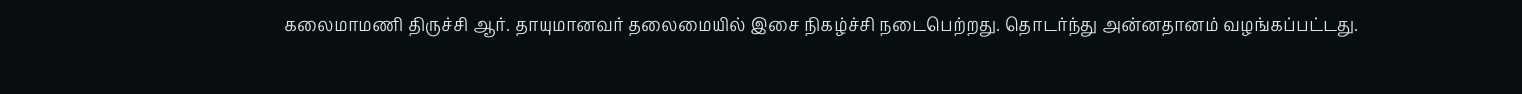கலைமாமணி திருச்சி ஆர். தாயுமானவர் தலைமையில் இசை நிகழ்ச்சி நடைபெற்றது. தொடர்ந்து அன்னதானம் வழங்கப்பட்டது.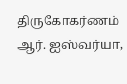திருகோகர்ணம் ஆர். ஐஸ்வர்யா,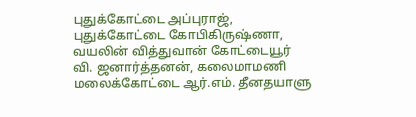புதுக்கோட்டை அப்புராஜ், புதுக்கோட்டை கோபிகிருஷ்ணா, வயலின் வித்துவான் கோட்டையூர் வி. ஜனார்த்தனன், கலைமாமணி மலைக்கோட்டை ஆர்.எம். தீனதயாளு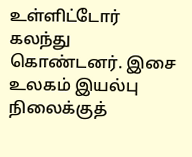உள்ளிட்டோர் கலந்து கொண்டனர். இசை உலகம் இயல்பு நிலைக்குத்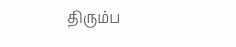திரும்ப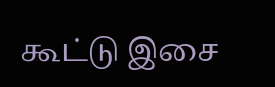கூட்டு இசை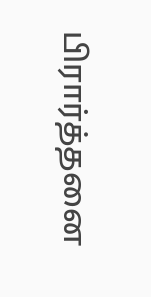பிரார்த்தனை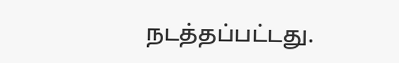நடத்தப்பட்டது.